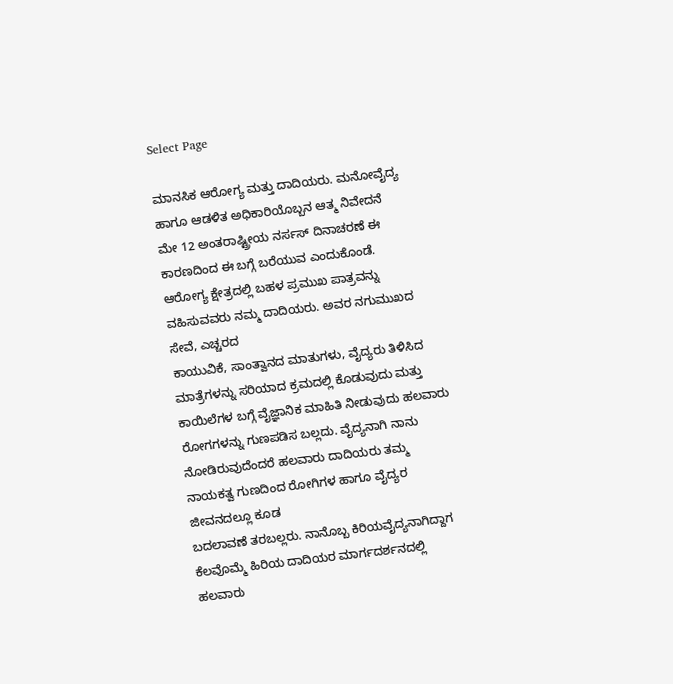Select Page

ಮಾನಸಿಕ ಆರೋಗ್ಯ ಮತ್ತು ದಾದಿಯರು. ಮನೋವೈದ್ಯ ಹಾಗೂ ಆಡಳಿತ ಅಧಿಕಾರಿಯೊಬ್ಬನ ಆತ್ಮ ನಿವೇದನೆ
ಮೇ 12 ಅಂತರಾಷ್ಟ್ರೀಯ ನರ್ಸಸ್ ದಿನಾಚರಣೆ ಈ ಕಾರಣದಿಂದ ಈ ಬಗ್ಗೆ ಬರೆಯುವ ಎಂದುಕೊಂಡೆ.
ಆರೋಗ್ಯ ಕ್ಷೇತ್ರದಲ್ಲಿ ಬಹಳ ಪ್ರಮುಖ ಪಾತ್ರವನ್ನು ವಹಿಸುವವರು ನಮ್ಮ ದಾದಿಯರು. ಅವರ ನಗುಮುಖದ ಸೇವೆ, ಎಚ್ಚರದ
ಕಾಯುವಿಕೆ, ಸಾಂತ್ವಾನದ ಮಾತುಗಳು, ವೈದ್ಯರು ತಿಳಿಸಿದ ಮಾತ್ರೆಗಳನ್ನು ಸರಿಯಾದ ಕ್ರಮದಲ್ಲಿ ಕೊಡುವುದು ಮತ್ತು
ಕಾಯಿಲೆಗಳ ಬಗ್ಗೆ ವೈಜ್ಞಾನಿಕ ಮಾಹಿತಿ ನೀಡುವುದು ಹಲವಾರು ರೋಗಗಳನ್ನು ಗುಣಪಡಿಸ ಬಲ್ಲದು. ವೈದ್ಯನಾಗಿ ನಾನು
ನೋಡಿರುವುದೆಂದರೆ ಹಲವಾರು ದಾದಿಯರು ತಮ್ಮ ನಾಯಕತ್ವ ಗುಣದಿಂದ ರೋಗಿಗಳ ಹಾಗೂ ವೈದ್ಯರ ಜೀವನದಲ್ಲೂ ಕೂಡ
ಬದಲಾವಣೆ ತರಬಲ್ಲರು. ನಾನೊಬ್ಬ ಕಿರಿಯವೈದ್ಯನಾಗಿದ್ದಾಗ ಕೆಲವೊಮ್ಮೆ ಹಿರಿಯ ದಾದಿಯರ ಮಾರ್ಗದರ್ಶನದಲ್ಲಿ ಹಲವಾರು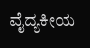ವೈದ್ಯಕೀಯ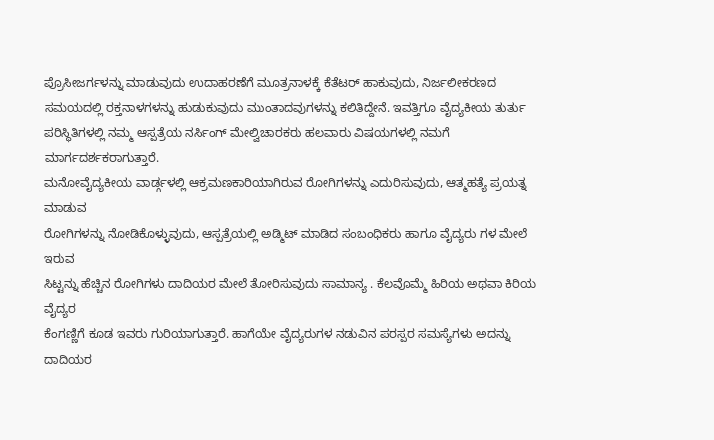ಪ್ರೊಸೀಜರ್ಗಳನ್ನು ಮಾಡುವುದು ಉದಾಹರಣೆಗೆ ಮೂತ್ರನಾಳಕ್ಕೆ ಕೆತೆಟರ್ ಹಾಕುವುದು, ನಿರ್ಜಲೀಕರಣದ
ಸಮಯದಲ್ಲಿ ರಕ್ತನಾಳಗಳನ್ನು ಹುಡುಕುವುದು ಮುಂತಾದವುಗಳನ್ನು ಕಲಿತಿದ್ದೇನೆ. ಇವತ್ತಿಗೂ ವೈದ್ಯಕೀಯ ತುರ್ತು
ಪರಿಸ್ಥಿತಿಗಳಲ್ಲಿ ನಮ್ಮ ಆಸ್ಪತ್ರೆಯ ನರ್ಸಿಂಗ್ ಮೇಲ್ವಿಚಾರಕರು ಹಲವಾರು ವಿಷಯಗಳಲ್ಲಿ ನಮಗೆ ಮಾರ್ಗದರ್ಶಕರಾಗುತ್ತಾರೆ.
ಮನೋವೈದ್ಯಕೀಯ ವಾರ್ಡ್ಗಳಲ್ಲಿ ಆಕ್ರಮಣಕಾರಿಯಾಗಿರುವ ರೋಗಿಗಳನ್ನು ಎದುರಿಸುವುದು, ಆತ್ಮಹತ್ಯೆ ಪ್ರಯತ್ನ ಮಾಡುವ
ರೋಗಿಗಳನ್ನು ನೋಡಿಕೊಳ್ಳುವುದು, ಆಸ್ಪತ್ರೆಯಲ್ಲಿ ಅಡ್ಮಿಟ್ ಮಾಡಿದ ಸಂಬಂಧಿಕರು ಹಾಗೂ ವೈದ್ಯರು ಗಳ ಮೇಲೆ ಇರುವ
ಸಿಟ್ಟನ್ನು ಹೆಚ್ಚಿನ ರೋಗಿಗಳು ದಾದಿಯರ ಮೇಲೆ ತೋರಿಸುವುದು ಸಾಮಾನ್ಯ . ಕೆಲವೊಮ್ಮೆ ಹಿರಿಯ ಅಥವಾ ಕಿರಿಯ ವೈದ್ಯರ
ಕೆಂಗಣ್ಣಿಗೆ ಕೂಡ ಇವರು ಗುರಿಯಾಗುತ್ತಾರೆ. ಹಾಗೆಯೇ ವೈದ್ಯರುಗಳ ನಡುವಿನ ಪರಸ್ಪರ ಸಮಸ್ಯೆಗಳು ಅದನ್ನು ದಾದಿಯರ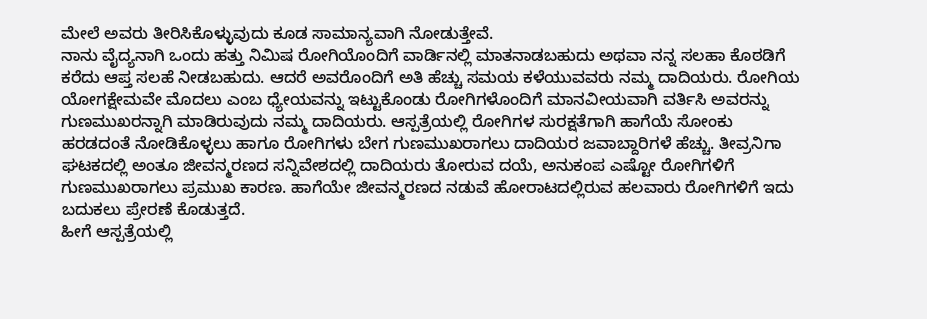ಮೇಲೆ ಅವರು ತೀರಿಸಿಕೊಳ್ಳುವುದು ಕೂಡ ಸಾಮಾನ್ಯವಾಗಿ ನೋಡುತ್ತೇವೆ.
ನಾನು ವೈದ್ಯನಾಗಿ ಒಂದು ಹತ್ತು ನಿಮಿಷ ರೋಗಿಯೊಂದಿಗೆ ವಾರ್ಡಿನಲ್ಲಿ ಮಾತನಾಡಬಹುದು ಅಥವಾ ನನ್ನ ಸಲಹಾ ಕೊಠಡಿಗೆ
ಕರೆದು ಆಪ್ತ ಸಲಹೆ ನೀಡಬಹುದು. ಆದರೆ ಅವರೊಂದಿಗೆ ಅತಿ ಹೆಚ್ಚು ಸಮಯ ಕಳೆಯುವವರು ನಮ್ಮ ದಾದಿಯರು. ರೋಗಿಯ
ಯೋಗಕ್ಷೇಮವೇ ಮೊದಲು ಎಂಬ ಧ್ಯೇಯವನ್ನು ಇಟ್ಟುಕೊಂಡು ರೋಗಿಗಳೊಂದಿಗೆ ಮಾನವೀಯವಾಗಿ ವರ್ತಿಸಿ ಅವರನ್ನು
ಗುಣಮುಖರನ್ನಾಗಿ ಮಾಡಿರುವುದು ನಮ್ಮ ದಾದಿಯರು. ಆಸ್ಪತ್ರೆಯಲ್ಲಿ ರೋಗಿಗಳ ಸುರಕ್ಷತೆಗಾಗಿ ಹಾಗೆಯೆ ಸೋಂಕು
ಹರಡದಂತೆ ನೋಡಿಕೊಳ್ಳಲು ಹಾಗೂ ರೋಗಿಗಳು ಬೇಗ ಗುಣಮುಖರಾಗಲು ದಾದಿಯರ ಜವಾಬ್ದಾರಿಗಳೆ ಹೆಚ್ಚು. ತೀವ್ರನಿಗಾ
ಘಟಕದಲ್ಲಿ ಅಂತೂ ಜೀವನ್ಮರಣದ ಸನ್ನಿವೇಶದಲ್ಲಿ ದಾದಿಯರು ತೋರುವ ದಯೆ, ಅನುಕಂಪ ಎಷ್ಟೋ ರೋಗಿಗಳಿಗೆ
ಗುಣಮುಖರಾಗಲು ಪ್ರಮುಖ ಕಾರಣ. ಹಾಗೆಯೇ ಜೀವನ್ಮರಣದ ನಡುವೆ ಹೋರಾಟದಲ್ಲಿರುವ ಹಲವಾರು ರೋಗಿಗಳಿಗೆ ಇದು
ಬದುಕಲು ಪ್ರೇರಣೆ ಕೊಡುತ್ತದೆ.
ಹೀಗೆ ಆಸ್ಪತ್ರೆಯಲ್ಲಿ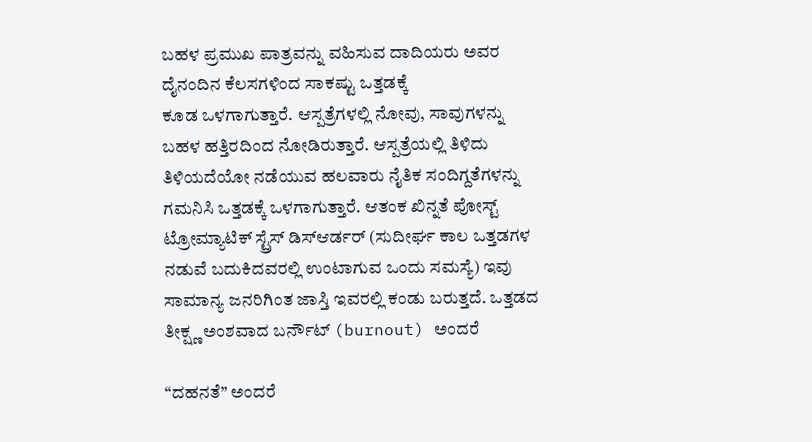ಬಹಳ ಪ್ರಮುಖ ಪಾತ್ರವನ್ನು ವಹಿಸುವ ದಾದಿಯರು ಅವರ ದೈನಂದಿನ ಕೆಲಸಗಳಿಂದ ಸಾಕಷ್ಟು ಒತ್ತಡಕ್ಕೆ
ಕೂಡ ಒಳಗಾಗುತ್ತಾರೆ. ಆಸ್ಪತ್ರೆಗಳಲ್ಲಿ ನೋವು, ಸಾವುಗಳನ್ನು ಬಹಳ ಹತ್ತಿರದಿಂದ ನೋಡಿರುತ್ತಾರೆ. ಆಸ್ಪತ್ರೆಯಲ್ಲಿ ತಿಳಿದು
ತಿಳಿಯದೆಯೋ ನಡೆಯುವ ಹಲವಾರು ನೈತಿಕ ಸಂದಿಗ್ದತೆಗಳನ್ನು ಗಮನಿಸಿ ಒತ್ತಡಕ್ಕೆ ಒಳಗಾಗುತ್ತಾರೆ. ಆತಂಕ ಖಿನ್ನತೆ ಪೋಸ್ಟ್
ಟ್ರೋಮ್ಯಾಟಿಕ್ ಸ್ಟ್ರೆಸ್ ಡಿಸ್ಆರ್ಡರ್ (ಸುದೀರ್ಘ ಕಾಲ ಒತ್ತಡಗಳ ನಡುವೆ ಬದುಕಿದವರಲ್ಲಿ ಉಂಟಾಗುವ ಒಂದು ಸಮಸ್ಯೆ) ಇವು
ಸಾಮಾನ್ಯ ಜನರಿಗಿಂತ ಜಾಸ್ತಿ ಇವರಲ್ಲಿ ಕಂಡು ಬರುತ್ತದೆ. ಒತ್ತಡದ ತೀಕ್ಷ್ಣ ಅಂಶವಾದ ಬರ್ನೌಟ್ (burnout) ಅಂದರೆ

“ದಹನತೆ” ಅಂದರೆ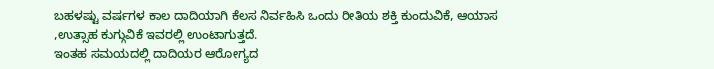ಬಹಳಷ್ಟು ವರ್ಷಗಳ ಕಾಲ ದಾದಿಯಾಗಿ ಕೆಲಸ ನಿರ್ವಹಿಸಿ ಒಂದು ರೀತಿಯ ಶಕ್ತಿ ಕುಂದುವಿಕೆ, ಆಯಾಸ
,ಉತ್ಸಾಹ ಕುಗ್ಗುವಿಕೆ ಇವರಲ್ಲಿ ಉಂಟಾಗುತ್ತದೆ.
ಇಂತಹ ಸಮಯದಲ್ಲಿ ದಾದಿಯರ ಆರೋಗ್ಯದ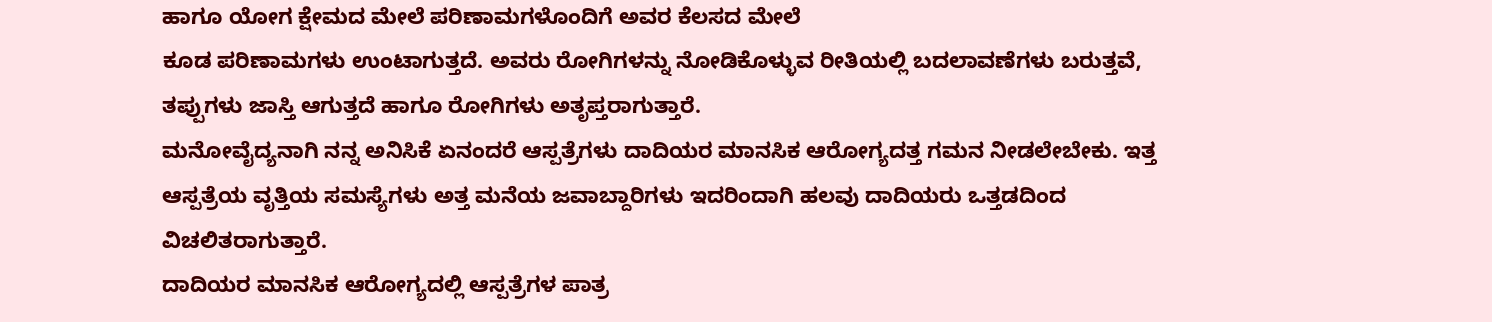ಹಾಗೂ ಯೋಗ ಕ್ಷೇಮದ ಮೇಲೆ ಪರಿಣಾಮಗಳೊಂದಿಗೆ ಅವರ ಕೆಲಸದ ಮೇಲೆ
ಕೂಡ ಪರಿಣಾಮಗಳು ಉಂಟಾಗುತ್ತದೆ. ಅವರು ರೋಗಿಗಳನ್ನು ನೋಡಿಕೊಳ್ಳುವ ರೀತಿಯಲ್ಲಿ ಬದಲಾವಣೆಗಳು ಬರುತ್ತವೆ,
ತಪ್ಪುಗಳು ಜಾಸ್ತಿ ಆಗುತ್ತದೆ ಹಾಗೂ ರೋಗಿಗಳು ಅತೃಪ್ತರಾಗುತ್ತಾರೆ.
ಮನೋವೈದ್ಯನಾಗಿ ನನ್ನ ಅನಿಸಿಕೆ ಏನಂದರೆ ಆಸ್ಪತ್ರೆಗಳು ದಾದಿಯರ ಮಾನಸಿಕ ಆರೋಗ್ಯದತ್ತ ಗಮನ ನೀಡಲೇಬೇಕು. ಇತ್ತ
ಆಸ್ಪತ್ರೆಯ ವೃತ್ತಿಯ ಸಮಸ್ಯೆಗಳು ಅತ್ತ ಮನೆಯ ಜವಾಬ್ದಾರಿಗಳು ಇದರಿಂದಾಗಿ ಹಲವು ದಾದಿಯರು ಒತ್ತಡದಿಂದ
ವಿಚಲಿತರಾಗುತ್ತಾರೆ.
ದಾದಿಯರ ಮಾನಸಿಕ ಆರೋಗ್ಯದಲ್ಲಿ ಆಸ್ಪತ್ರೆಗಳ ಪಾತ್ರ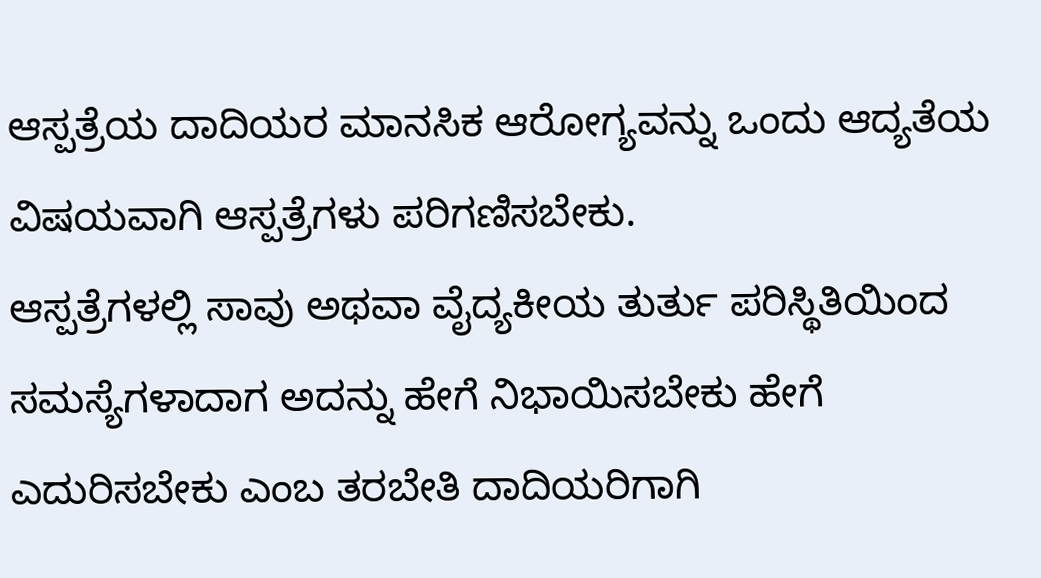ಆಸ್ಪತ್ರೆಯ ದಾದಿಯರ ಮಾನಸಿಕ ಆರೋಗ್ಯವನ್ನು ಒಂದು ಆದ್ಯತೆಯ ವಿಷಯವಾಗಿ ಆಸ್ಪತ್ರೆಗಳು ಪರಿಗಣಿಸಬೇಕು.
ಆಸ್ಪತ್ರೆಗಳಲ್ಲಿ ಸಾವು ಅಥವಾ ವೈದ್ಯಕೀಯ ತುರ್ತು ಪರಿಸ್ಥಿತಿಯಿಂದ ಸಮಸ್ಯೆಗಳಾದಾಗ ಅದನ್ನು ಹೇಗೆ ನಿಭಾಯಿಸಬೇಕು ಹೇಗೆ
ಎದುರಿಸಬೇಕು ಎಂಬ ತರಬೇತಿ ದಾದಿಯರಿಗಾಗಿ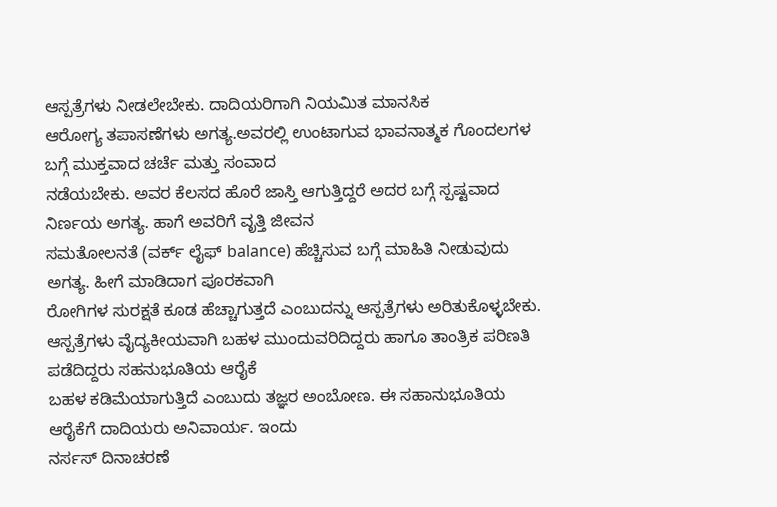ಆಸ್ಪತ್ರೆಗಳು ನೀಡಲೇಬೇಕು. ದಾದಿಯರಿಗಾಗಿ ನಿಯಮಿತ ಮಾನಸಿಕ
ಆರೋಗ್ಯ ತಪಾಸಣೆಗಳು ಅಗತ್ಯ.ಅವರಲ್ಲಿ ಉಂಟಾಗುವ ಭಾವನಾತ್ಮಕ ಗೊಂದಲಗಳ ಬಗ್ಗೆ ಮುಕ್ತವಾದ ಚರ್ಚೆ ಮತ್ತು ಸಂವಾದ
ನಡೆಯಬೇಕು. ಅವರ ಕೆಲಸದ ಹೊರೆ ಜಾಸ್ತಿ ಆಗುತ್ತಿದ್ದರೆ ಅದರ ಬಗ್ಗೆ ಸ್ಪಷ್ಟವಾದ ನಿರ್ಣಯ ಅಗತ್ಯ. ಹಾಗೆ ಅವರಿಗೆ ವೃತ್ತಿ ಜೀವನ
ಸಮತೋಲನತೆ (ವರ್ಕ್ ಲೈಫ್ balance) ಹೆಚ್ಚಿಸುವ ಬಗ್ಗೆ ಮಾಹಿತಿ ನೀಡುವುದು ಅಗತ್ಯ. ಹೀಗೆ ಮಾಡಿದಾಗ ಪೂರಕವಾಗಿ
ರೋಗಿಗಳ ಸುರಕ್ಷತೆ ಕೂಡ ಹೆಚ್ಚಾಗುತ್ತದೆ ಎಂಬುದನ್ನು ಆಸ್ಪತ್ರೆಗಳು ಅರಿತುಕೊಳ್ಳಬೇಕು.
ಆಸ್ಪತ್ರೆಗಳು ವೈದ್ಯಕೀಯವಾಗಿ ಬಹಳ ಮುಂದುವರಿದಿದ್ದರು ಹಾಗೂ ತಾಂತ್ರಿಕ ಪರಿಣತಿ ಪಡೆದಿದ್ದರು ಸಹನುಭೂತಿಯ ಆರೈಕೆ
ಬಹಳ ಕಡಿಮೆಯಾಗುತ್ತಿದೆ ಎಂಬುದು ತಜ್ಞರ ಅಂಬೋಣ. ಈ ಸಹಾನುಭೂತಿಯ ಆರೈಕೆಗೆ ದಾದಿಯರು ಅನಿವಾರ್ಯ. ಇಂದು
ನರ್ಸಸ್ ದಿನಾಚರಣೆ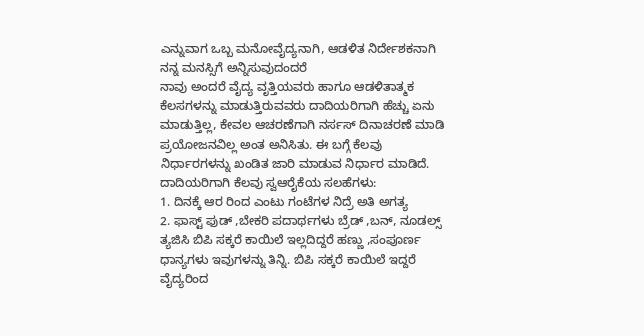ಎನ್ನುವಾಗ ಒಬ್ಬ ಮನೋವೈದ್ಯನಾಗಿ, ಆಡಳಿತ ನಿರ್ದೇಶಕನಾಗಿ ನನ್ನ ಮನಸ್ಸಿಗೆ ಅನ್ನಿಸುವುದಂದರೆ
ನಾವು ಅಂದರೆ ವೈದ್ಯ ವೃತ್ತಿಯವರು ಹಾಗೂ ಆಡಳಿತಾತ್ಮಕ ಕೆಲಸಗಳನ್ನು ಮಾಡುತ್ತಿರುವವರು ದಾದಿಯರಿಗಾಗಿ ಹೆಚ್ಚು ಏನು
ಮಾಡುತ್ತಿಲ್ಲ, ಕೇವಲ ಆಚರಣೆಗಾಗಿ ನರ್ಸಸ್ ದಿನಾಚರಣೆ ಮಾಡಿ ಪ್ರಯೋಜನವಿಲ್ಲ ಅಂತ ಅನಿಸಿತು. ಈ ಬಗ್ಗೆ ಕೆಲವು
ನಿರ್ಧಾರಗಳನ್ನು ಖಂಡಿತ ಜಾರಿ ಮಾಡುವ ನಿರ್ಧಾರ ಮಾಡಿದೆ.
ದಾದಿಯರಿಗಾಗಿ ಕೆಲವು ಸ್ವಆರೈಕೆಯ ಸಲಹೆಗಳು:
1. ದಿನಕ್ಕೆ ಆರ ರಿಂದ ಎಂಟು ಗಂಟೆಗಳ ನಿದ್ರೆ ಅತಿ ಅಗತ್ಯ
2. ಫಾಸ್ಟ್ ಫುಡ್ ,ಬೇಕರಿ ಪದಾರ್ಥಗಳು ಬ್ರೆಡ್ ,ಬನ್, ನೂಡಲ್ಸ್ ತ್ಯಜಿಸಿ ಬಿಪಿ ಸಕ್ಕರೆ ಕಾಯಿಲೆ ಇಲ್ಲದಿದ್ದರೆ ಹಣ್ಣು ,ಸಂಪೂರ್ಣ
ಧಾನ್ಯಗಳು ಇವುಗಳನ್ನು ತಿನ್ನಿ. ಬಿಪಿ ಸಕ್ಕರೆ ಕಾಯಿಲೆ ಇದ್ದರೆ ವೈದ್ಯರಿಂದ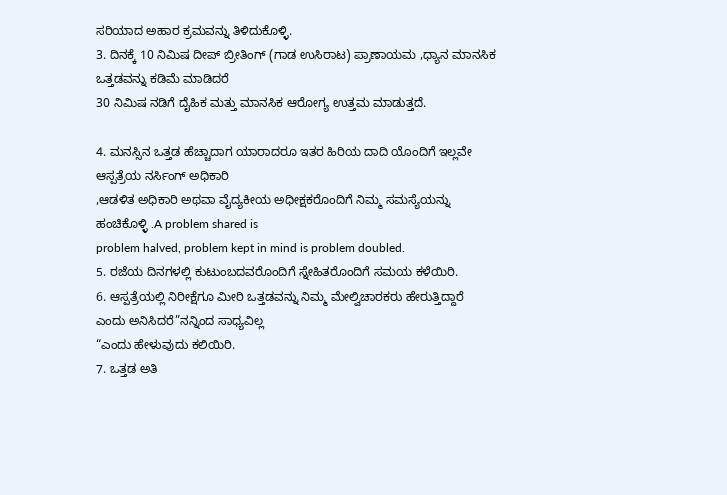ಸರಿಯಾದ ಅಹಾರ ಕ್ರಮವನ್ನು ತಿಳಿದುಕೊಳ್ಳಿ.
3. ದಿನಕ್ಕೆ 10 ನಿಮಿಷ ದೀಪ್ ಬ್ರೀತಿಂಗ್ (ಗಾಡ ಉಸಿರಾಟ) ಪ್ರಾಣಾಯಮ ,ಧ್ಯಾನ ಮಾನಸಿಕ ಒತ್ತಡವನ್ನು ಕಡಿಮೆ ಮಾಡಿದರೆ
30 ನಿಮಿಷ ನಡಿಗೆ ದೈಹಿಕ ಮತ್ತು ಮಾನಸಿಕ ಆರೋಗ್ಯ ಉತ್ತಮ ಮಾಡುತ್ತದೆ.

4. ಮನಸ್ಸಿನ ಒತ್ತಡ ಹೆಚ್ಚಾದಾಗ ಯಾರಾದರೂ ಇತರ ಹಿರಿಯ ದಾದಿ ಯೊಂದಿಗೆ ಇಲ್ಲವೇ ಆಸ್ಪತ್ರೆಯ ನರ್ಸಿಂಗ್ ಅಧಿಕಾರಿ
,ಆಡಳಿತ ಅಧಿಕಾರಿ ಅಥವಾ ವೈದ್ಯಕೀಯ ಅಧೀಕ್ಷಕರೊಂದಿಗೆ ನಿಮ್ಮ ಸಮಸ್ಯೆಯನ್ನು ಹಂಚಿಕೊಳ್ಳಿ .A problem shared is
problem halved, problem kept in mind is problem doubled.
5. ರಜೆಯ ದಿನಗಳಲ್ಲಿ ಕುಟುಂಬದವರೊಂದಿಗೆ ಸ್ನೇಹಿತರೊಂದಿಗೆ ಸಮಯ ಕಳೆಯಿರಿ.
6. ಆಸ್ಪತ್ರೆಯಲ್ಲಿ ನಿರೀಕ್ಷೆಗೂ ಮೀರಿ ಒತ್ತಡವನ್ನು ನಿಮ್ಮ ಮೇಲ್ವಿಚಾರಕರು ಹೇರುತ್ತಿದ್ದಾರೆ ಎಂದು ಅನಿಸಿದರೆ”ನನ್ನಿಂದ ಸಾಧ್ಯವಿಲ್ಲ
“ಎಂದು ಹೇಳುವುದು ಕಲಿಯಿರಿ.
7. ಒತ್ತಡ ಅತಿ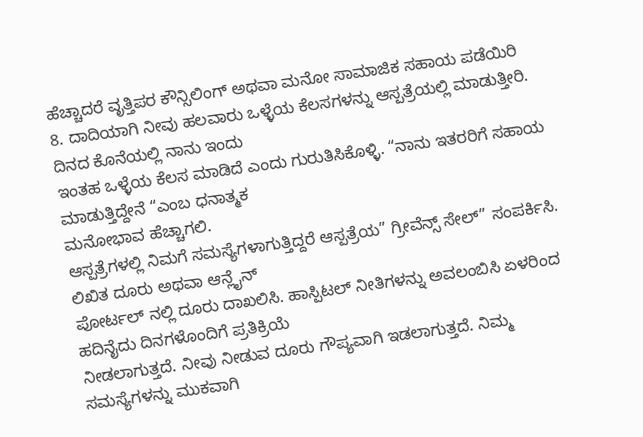ಹೆಚ್ಚಾದರೆ ವೃತ್ತಿಪರ ಕೌನ್ಸಿಲಿಂಗ್ ಅಥವಾ ಮನೋ ಸಾಮಾಜಿಕ ಸಹಾಯ ಪಡೆಯಿರಿ
8. ದಾದಿಯಾಗಿ ನೀವು ಹಲವಾರು ಒಳ್ಳೆಯ ಕೆಲಸಗಳನ್ನು ಆಸ್ಪತ್ರೆಯಲ್ಲಿ ಮಾಡುತ್ತೀರಿ. ದಿನದ ಕೊನೆಯಲ್ಲಿ ನಾನು ಇಂದು
ಇಂತಹ ಒಳ್ಳೆಯ ಕೆಲಸ ಮಾಡಿದೆ ಎಂದು ಗುರುತಿಸಿಕೊಳ್ಳಿ. “ನಾನು ಇತರರಿಗೆ ಸಹಾಯ ಮಾಡುತ್ತಿದ್ದೇನೆ “ಎಂಬ ಧನಾತ್ಮಕ
ಮನೋಭಾವ ಹೆಚ್ಚಾಗಲಿ.
ಆಸ್ಪತ್ರೆಗಳಲ್ಲಿ ನಿಮಗೆ ಸಮಸ್ಯೆಗಳಾಗುತ್ತಿದ್ದರೆ ಆಸ್ಪತ್ರೆಯ” ಗ್ರೀವೆನ್ಸ್ ಸೇಲ್” ಸಂಪರ್ಕಿಸಿ. ಲಿಖಿತ ದೂರು ಅಥವಾ ಆನ್ಲೈನ್
ಪೋರ್ಟಲ್ ನಲ್ಲಿ ದೂರು ದಾಖಲಿಸಿ. ಹಾಸ್ಪಿಟಲ್ ನೀತಿಗಳನ್ನು ಅವಲಂಬಿಸಿ ಏಳರಿಂದ ಹದಿನೈದು ದಿನಗಳೊಂದಿಗೆ ಪ್ರತಿಕ್ರಿಯೆ
ನೀಡಲಾಗುತ್ತದೆ. ನೀವು ನೀಡುವ ದೂರು ಗೌಪ್ಯವಾಗಿ ಇಡಲಾಗುತ್ತದೆ. ನಿಮ್ಮ ಸಮಸ್ಯೆಗಳನ್ನು ಮುಕವಾಗಿ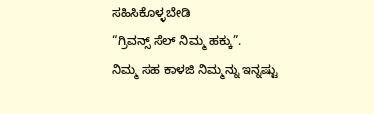ಸಹಿಸಿಕೊಳ್ಳಬೇಡಿ
“ಗ್ರಿವನ್ಸ್ ಸೆಲ್ ನಿಮ್ಮ ಹಕ್ಕು”.
ನಿಮ್ಮ ಸಹ ಕಾಳಜಿ ನಿಮ್ಮನ್ನು ಇನ್ನಷ್ಟು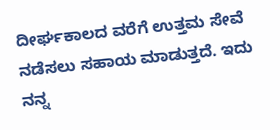ದೀರ್ಘಕಾಲದ ವರೆಗೆ ಉತ್ತಮ ಸೇವೆ ನಡೆಸಲು ಸಹಾಯ ಮಾಡುತ್ತದೆ. ಇದು ನನ್ನ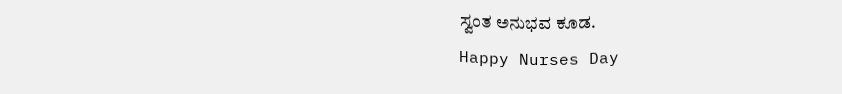ಸ್ವಂತ ಅನುಭವ ಕೂಡ.
Happy Nurses Day